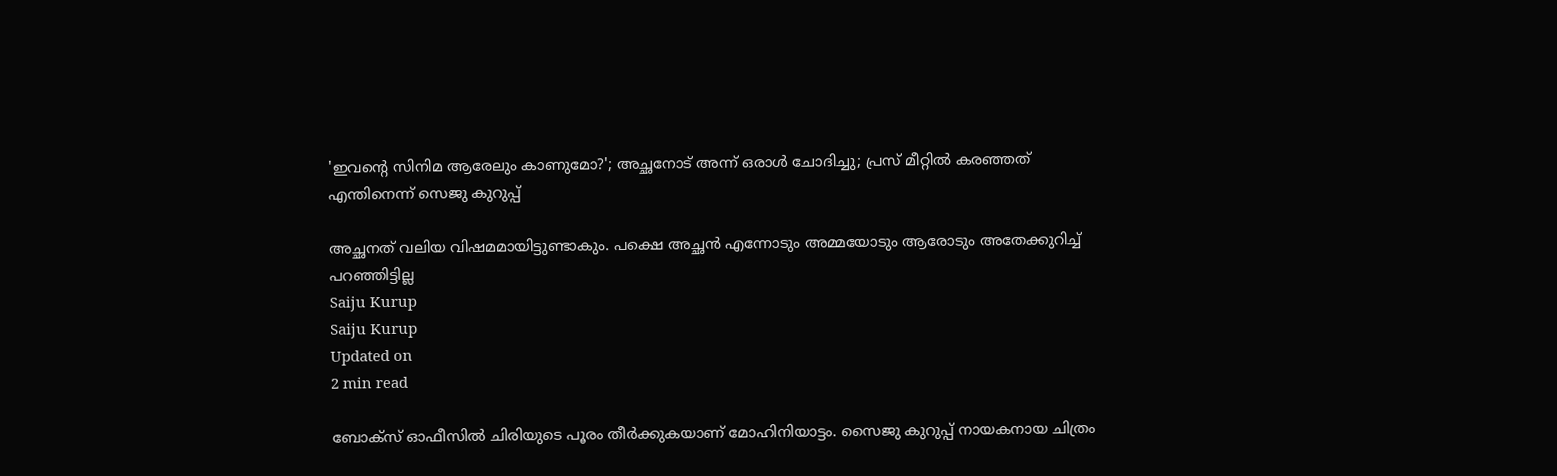'ഇവന്റെ സിനിമ ആരേലും കാണുമോ?'; അച്ഛനോട് അന്ന് ഒരാള്‍ ചോദിച്ചു; പ്രസ് മീറ്റില്‍ കരഞ്ഞത് എന്തിനെന്ന് സെജു കുറുപ്പ്

അച്ഛനത് വലിയ വിഷമമായിട്ടുണ്ടാകും. പക്ഷെ അച്ഛന്‍ എന്നോടും അമ്മയോടും ആരോടും അതേക്കുറിച്ച് പറഞ്ഞിട്ടില്ല
Saiju Kurup
Saiju Kurup
Updated on
2 min read

ബോക്‌സ് ഓഫീസില്‍ ചിരിയുടെ പൂരം തീര്‍ക്കുകയാണ് മോഹിനിയാട്ടം. സൈജു കുറുപ്പ് നായകനായ ചിത്രം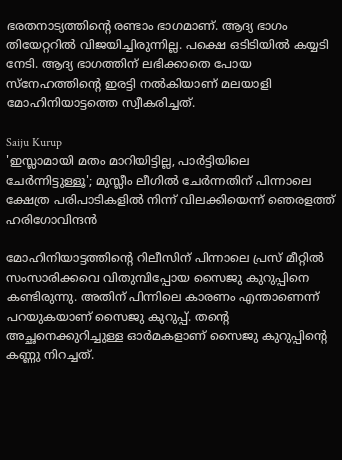ഭരതനാട്യത്തിന്റെ രണ്ടാം ഭാഗമാണ്. ആദ്യ ഭാഗം തിയേറ്ററില്‍ വിജയിച്ചിരുന്നില്ല. പക്ഷെ ഒടിടിയില്‍ കയ്യടി നേടി. ആദ്യ ഭാഗത്തിന് ലഭിക്കാതെ പോയ സ്‌നേഹത്തിന്റെ ഇരട്ടി നല്‍കിയാണ് മലയാളി മോഹിനിയാട്ടത്തെ സ്വീകരിച്ചത്.

Saiju Kurup
'ഇസ്ലാമായി മതം മാറിയിട്ടില്ല, പാർട്ടിയിലെ ചേർന്നിട്ടുള്ളൂ'; മുസ്ലീം ലീഗിൽ ചേർന്നതിന് പിന്നാലെ ക്ഷേത്ര പരിപാടികളിൽ നിന്ന് വിലക്കിയെന്ന് ഞെരളത്ത് ഹരിഗോവിന്ദന്‍

മോഹിനിയാട്ടത്തിന്റെ റിലീസിന് പിന്നാലെ പ്രസ് മീറ്റില്‍ സംസാരിക്കവെ വിതുമ്പിപ്പോയ സൈജു കുറുപ്പിനെ കണ്ടിരുന്നു. അതിന് പിന്നിലെ കാരണം എന്താണെന്ന് പറയുകയാണ് സൈജു കുറുപ്പ്. തന്റെ അച്ഛനെക്കുറിച്ചുള്ള ഓര്‍മകളാണ് സൈജു കുറുപ്പിന്റെ കണ്ണു നിറച്ചത്.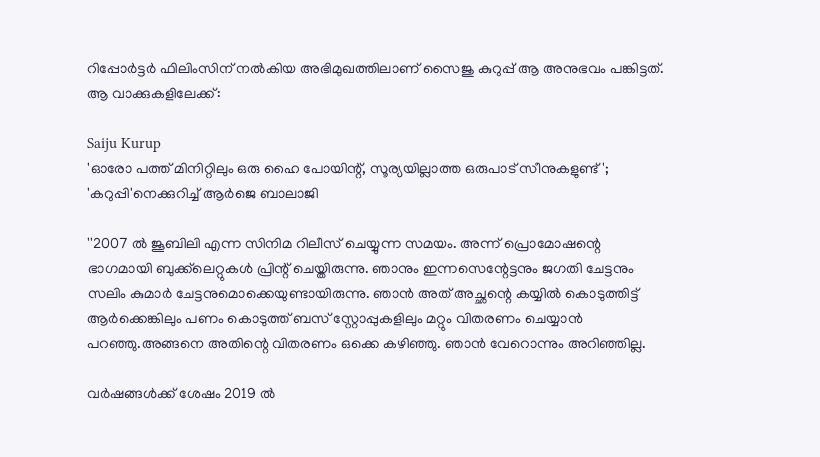റിപ്പോര്‍ട്ടര്‍ ഫിലിംസിന് നല്‍കിയ അഭിമുഖത്തിലാണ് സൈജു കുറുപ്പ് ആ അനുഭവം പങ്കിട്ടത്. ആ വാക്കുകളിലേക്ക്:

Saiju Kurup
'ഓരോ പത്ത് മിനിറ്റിലും ഒരു ഹൈ പോയിന്റ്, സൂര്യയില്ലാത്ത ഒരുപാട് സീനുകളുണ്ട്'; 'കറുപ്പി'നെക്കുറിച്ച് ആർജെ ബാലാജി

''2007 ല്‍ ജൂബിലി എന്ന സിനിമ റിലീസ് ചെയ്യുന്ന സമയം. അന്ന് പ്രൊമോഷന്റെ ഭാഗമായി ബുക്ക്‌ലെറ്റുകള്‍ പ്രിന്റ് ചെയ്തിരുന്നു. ഞാനും ഇന്നസെന്റേട്ടനും ജഗതി ചേട്ടനും സലിം കുമാര്‍ ചേട്ടനുമൊക്കെയുണ്ടായിരുന്നു. ഞാന്‍ അത് അച്ഛന്റെ കയ്യില്‍ കൊടുത്തിട്ട് ആര്‍ക്കെങ്കിലും പണം കൊടുത്ത് ബസ് സ്റ്റോപ്പുകളിലും മറ്റും വിതരണം ചെയ്യാന്‍ പറഞ്ഞു.അങ്ങനെ അതിന്റെ വിതരണം ഒക്കെ കഴിഞ്ഞു. ഞാന്‍ വേറൊന്നും അറിഞ്ഞില്ല.

വര്‍ഷങ്ങള്‍ക്ക് ശേഷം 2019 ല്‍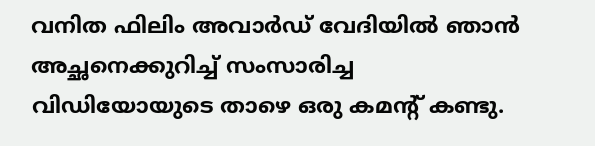വനിത ഫിലിം അവാര്‍ഡ് വേദിയില്‍ ഞാന്‍ അച്ഛനെക്കുറിച്ച് സംസാരിച്ച വിഡിയോയുടെ താഴെ ഒരു കമന്റ് കണ്ടു.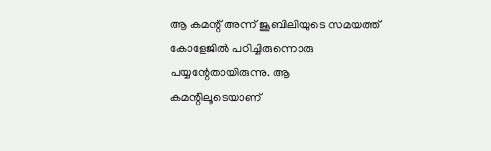ആ കമന്റ് അന്ന് ജൂബിലിയുടെ സമയത്ത് കോളേജില്‍ പഠിച്ചിരുന്നൊരു പയ്യന്റേതായിരുന്നു. ആ കമന്റിലൂടെയാണ്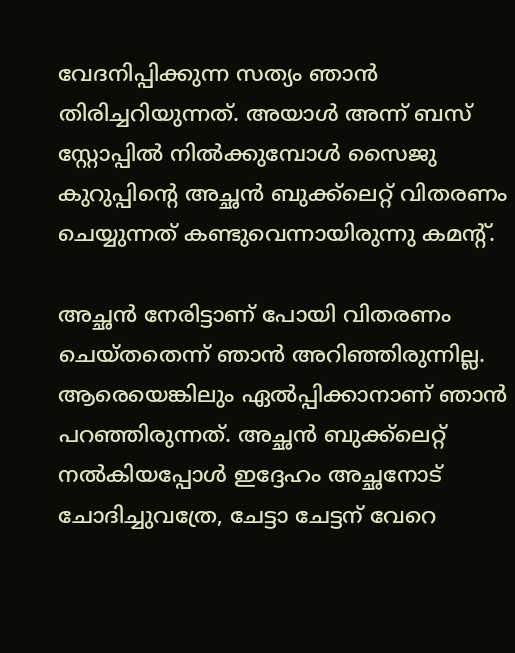വേദനിപ്പിക്കുന്ന സത്യം ഞാന്‍ തിരിച്ചറിയുന്നത്. അയാള്‍ അന്ന് ബസ് സ്റ്റോപ്പില്‍ നില്‍ക്കുമ്പോള്‍ സൈജു കുറുപ്പിന്റെ അച്ഛന്‍ ബുക്ക്‌ലെറ്റ് വിതരണം ചെയ്യുന്നത് കണ്ടുവെന്നായിരുന്നു കമന്റ്.

അച്ഛന്‍ നേരിട്ടാണ് പോയി വിതരണം ചെയ്തതെന്ന് ഞാന്‍ അറിഞ്ഞിരുന്നില്ല. ആരെയെങ്കിലും ഏല്‍പ്പിക്കാനാണ് ഞാന്‍ പറഞ്ഞിരുന്നത്. അച്ഛന്‍ ബുക്ക്‌ലെറ്റ് നല്‍കിയപ്പോള്‍ ഇദ്ദേഹം അച്ഛനോട് ചോദിച്ചുവത്രേ, ചേട്ടാ ചേട്ടന് വേറെ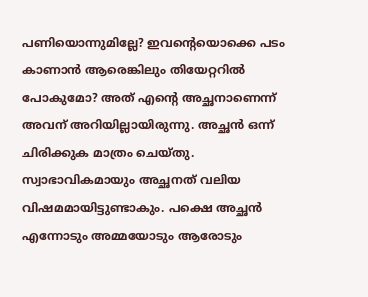പണിയൊന്നുമില്ലേ? ഇവന്റെയൊക്കെ പടം കാണാന്‍ ആരെങ്കിലും തിയേറ്ററില്‍ പോകുമോ? അത് എന്റെ അച്ഛനാണെന്ന് അവന് അറിയില്ലായിരുന്നു. അച്ഛന്‍ ഒന്ന് ചിരിക്കുക മാത്രം ചെയ്തു. സ്വാഭാവികമായും അച്ഛനത് വലിയ വിഷമമായിട്ടുണ്ടാകും. പക്ഷെ അച്ഛന്‍ എന്നോടും അമ്മയോടും ആരോടും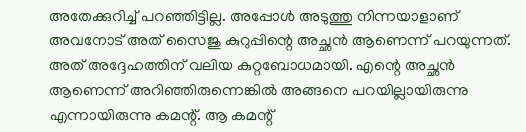അതേക്കുറിച്ച് പറഞ്ഞിട്ടില്ല. അപ്പോള്‍ അടുത്തു നിന്നയാളാണ് അവനോട് അത് സൈജു കുറുപ്പിന്റെ അച്ഛന്‍ ആണെന്ന് പറയുന്നത്. അത് അദ്ദേഹത്തിന് വലിയ കുറ്റബോധമായി. എന്റെ അച്ഛന്‍ ആണെന്ന് അറിഞ്ഞിരുന്നെങ്കില്‍ അങ്ങനെ പറയില്ലായിരുന്നു എന്നായിരുന്നു കമന്റ്. ആ കമന്റ്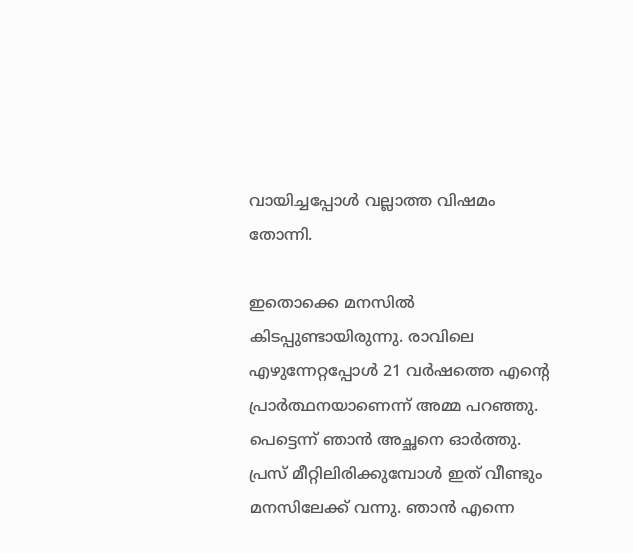വായിച്ചപ്പോള്‍ വല്ലാത്ത വിഷമം തോന്നി.

ഇതൊക്കെ മനസില്‍ കിടപ്പുണ്ടായിരുന്നു. രാവിലെ എഴുന്നേറ്റപ്പോള്‍ 21 വര്‍ഷത്തെ എന്റെ പ്രാര്‍ത്ഥനയാണെന്ന് അമ്മ പറഞ്ഞു. പെട്ടെന്ന് ഞാന്‍ അച്ഛനെ ഓര്‍ത്തു. പ്രസ് മീറ്റിലിരിക്കുമ്പോള്‍ ഇത് വീണ്ടും മനസിലേക്ക് വന്നു. ഞാന്‍ എന്നെ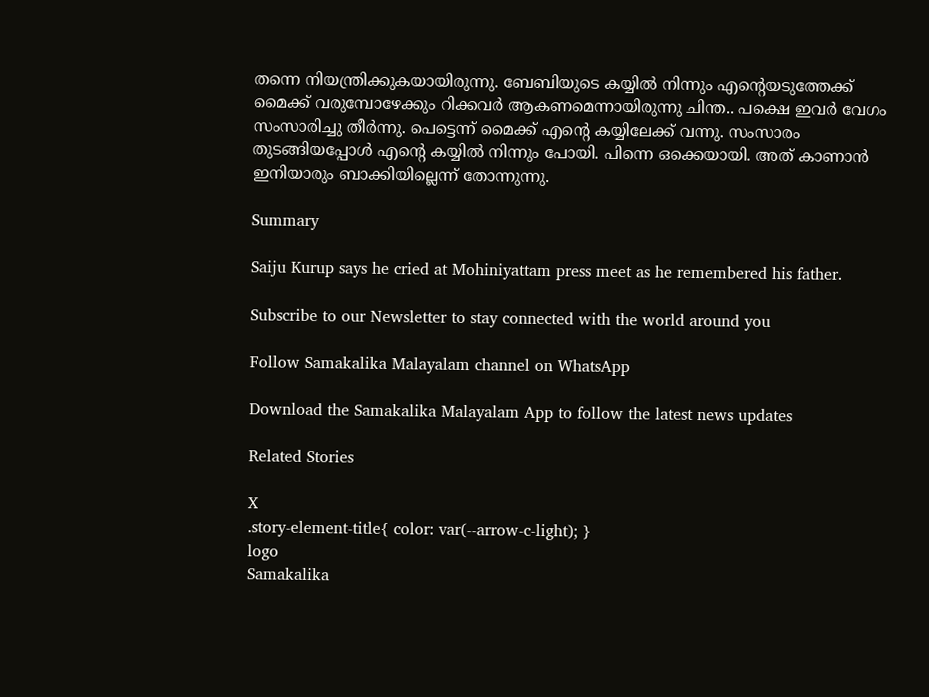തന്നെ നിയന്ത്രിക്കുകയായിരുന്നു. ബേബിയുടെ കയ്യില്‍ നിന്നും എന്റെയടുത്തേക്ക് മൈക്ക് വരുമ്പോഴേക്കും റിക്കവര്‍ ആകണമെന്നായിരുന്നു ചിന്ത.. പക്ഷെ ഇവര്‍ വേഗം സംസാരിച്ചു തീര്‍ന്നു. പെട്ടെന്ന് മൈക്ക് എന്റെ കയ്യിലേക്ക് വന്നു. സംസാരം തുടങ്ങിയപ്പോള്‍ എന്റെ കയ്യില്‍ നിന്നും പോയി. പിന്നെ ഒക്കെയായി. അത് കാണാന്‍ ഇനിയാരും ബാക്കിയില്ലെന്ന് തോന്നുന്നു.

Summary

Saiju Kurup says he cried at Mohiniyattam press meet as he remembered his father.

Subscribe to our Newsletter to stay connected with the world around you

Follow Samakalika Malayalam channel on WhatsApp

Download the Samakalika Malayalam App to follow the latest news updates

Related Stories

X
.story-element-title{ color: var(--arrow-c-light); }
logo
Samakalika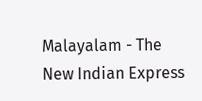Malayalam - The New Indian Express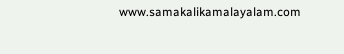www.samakalikamalayalam.com